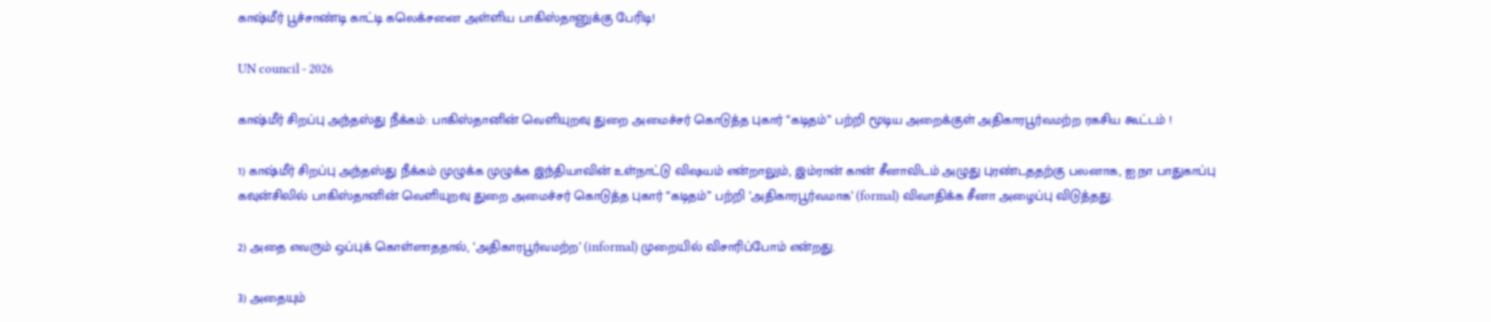காஷ்மீர் பூச்சாண்டி காட்டி கலெக்சனை அள்ளிய பாகிஸ்தானுக்கு பேரிடி!

UN council - 2026

காஷ்மீர் சிறப்பு அந்தஸ்து நீக்கம்: பாகிஸ்தானின் வெளியுறவு துறை அமைச்சர் கொடுத்த புகார் “கடிதம்” பற்றி மூடிய அறைக்குள் அதிகாரபூர்வமற்ற ரகசிய கூட்டம் !

1) காஷ்மீர் சிறப்பு அந்தஸ்து நீக்கம் முழுக்க முழுக்க இந்தியாவின் உள்நாட்டு விஷயம் என்றாலும், இம்ரான் கான் சீனாவிடம் அழுது புரண்டததற்கு பலனாக, ஐ.நா பாதுகாப்பு கவுன்சிலில் பாகிஸ்தானின் வெளியுறவு துறை அமைச்சர் கொடுத்த புகார் “கடிதம்” பற்றி ‘அதிகாரபூர்வமாக’ (formal) விவாதிக்க சீனா அழைப்பு விடுத்தது.

2) அதை எவரும் ஒப்புக் கொள்ளாததால், ‘அதிகாரபூர்வமற்ற’ (informal) முறையில் விசாரிப்போம் என்றது.

3) அதையும்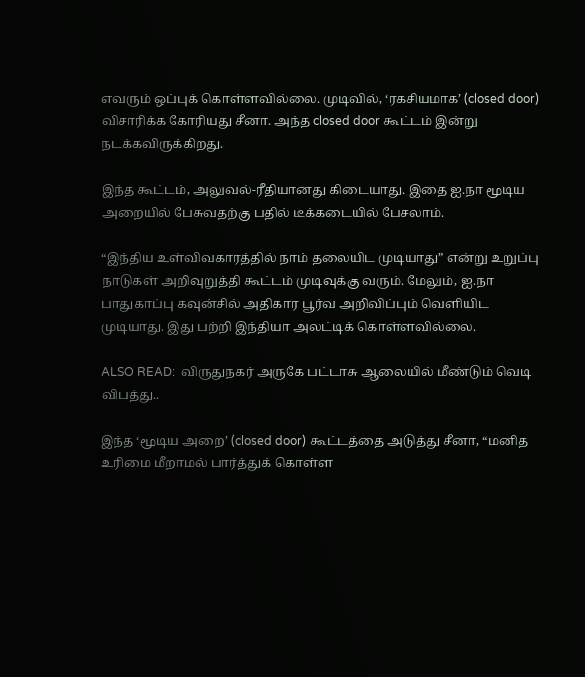எவரும் ஒப்புக் கொள்ளவில்லை. முடிவில், ‘ரகசியமாக’ (closed door) விசாரிக்க கோரியது சீனா. அந்த closed door கூட்டம் இன்று நடக்கவிருக்கிறது.

இந்த கூட்டம், அலுவல்-ரீதியானது கிடையாது. இதை ஐ.நா மூடிய அறையில் பேசுவதற்கு பதில் டீக்கடையில் பேசலாம்.

“இந்திய உள்விவகாரத்தில் நாம் தலையிட முடியாது” என்று உறுப்பு நாடுகள் அறிவுறுத்தி கூட்டம் முடிவுக்கு வரும். மேலும், ஐ.நா பாதுகாப்பு கவுன்சில் அதிகார பூர்வ அறிவிப்பும் வெளியிட முடியாது. இது பற்றி இந்தியா அலட்டிக் கொள்ளவில்லை.

ALSO READ:  விருதுநகர் அருகே பட்டாசு ஆலையில் மீண்டும் வெடி விபத்து..

இந்த ‘மூடிய அறை’ (closed door) கூட்டத்தை அடுத்து சீனா, “மனித உரிமை மீறாமல் பார்த்துக் கொள்ள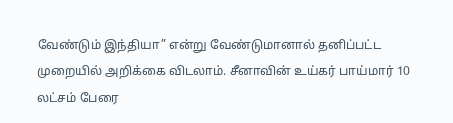வேண்டும் இந்தியா” என்று வேண்டுமானால் தனிப்பட்ட முறையில் அறிக்கை விடலாம். சீனாவின் உய்கர் பாய்மார் 10 லட்சம் பேரை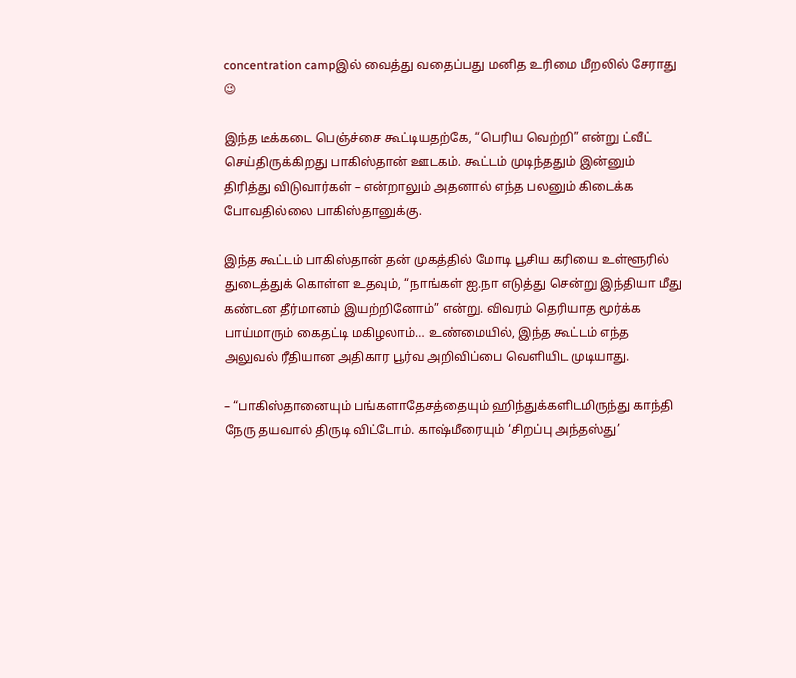concentration campஇல் வைத்து வதைப்பது மனித உரிமை மீறலில் சேராது 😉

இந்த டீக்கடை பெஞ்ச்சை கூட்டியதற்கே, “பெரிய வெற்றி” என்று ட்வீட் செய்திருக்கிறது பாகிஸ்தான் ஊடகம். கூட்டம் முடிந்ததும் இன்னும் திரித்து விடுவார்கள் – என்றாலும் அதனால் எந்த பலனும் கிடைக்க போவதில்லை பாகிஸ்தானுக்கு.

இந்த கூட்டம் பாகிஸ்தான் தன் முகத்தில் மோடி பூசிய கரியை உள்ளூரில் துடைத்துக் கொள்ள உதவும், “நாங்கள் ஐ.நா எடுத்து சென்று இந்தியா மீது கண்டன தீர்மானம் இயற்றினோம்” என்று. விவரம் தெரியாத மூர்க்க பாய்மாரும் கைதட்டி மகிழலாம்… உண்மையில், இந்த கூட்டம் எந்த அலுவல் ரீதியான அதிகார பூர்வ அறிவிப்பை வெளியிட முடியாது.

– “பாகிஸ்தானையும் பங்களாதேசத்தையும் ஹிந்துக்களிடமிருந்து காந்தி நேரு தயவால் திருடி விட்டோம். காஷ்மீரையும் ‘சிறப்பு அந்தஸ்து’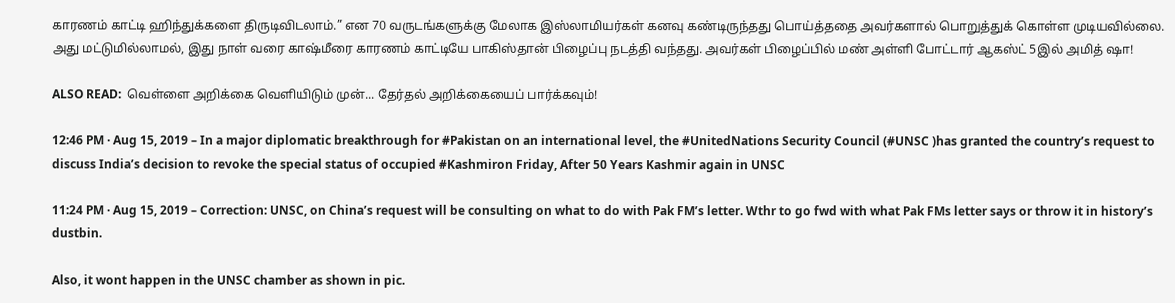காரணம் காட்டி ஹிந்துக்களை திருடிவிடலாம்.” என 70 வருடங்களுக்கு மேலாக இஸ்லாமியர்கள் கனவு கண்டிருந்தது பொய்த்ததை அவர்களால் பொறுத்துக் கொள்ள முடியவில்லை. அது மட்டுமில்லாமல், இது நாள் வரை காஷ்மீரை காரணம் காட்டியே பாகிஸ்தான் பிழைப்பு நடத்தி வந்தது. அவர்கள் பிழைப்பில் மண் அள்ளி போட்டார் ஆகஸ்ட் 5இல் அமித் ஷா!

ALSO READ:  வெள்ளை அறிக்கை வெளியிடும் முன்... தேர்தல் அறிக்கையைப் பார்க்கவும்!

12:46 PM · Aug 15, 2019 – In a major diplomatic breakthrough for #Pakistan on an international level, the #UnitedNations Security Council (#UNSC )has granted the country’s request to discuss India’s decision to revoke the special status of occupied #Kashmiron Friday, After 50 Years Kashmir again in UNSC

11:24 PM · Aug 15, 2019 – Correction: UNSC, on China’s request will be consulting on what to do with Pak FM’s letter. Wthr to go fwd with what Pak FMs letter says or throw it in history’s dustbin.

Also, it wont happen in the UNSC chamber as shown in pic.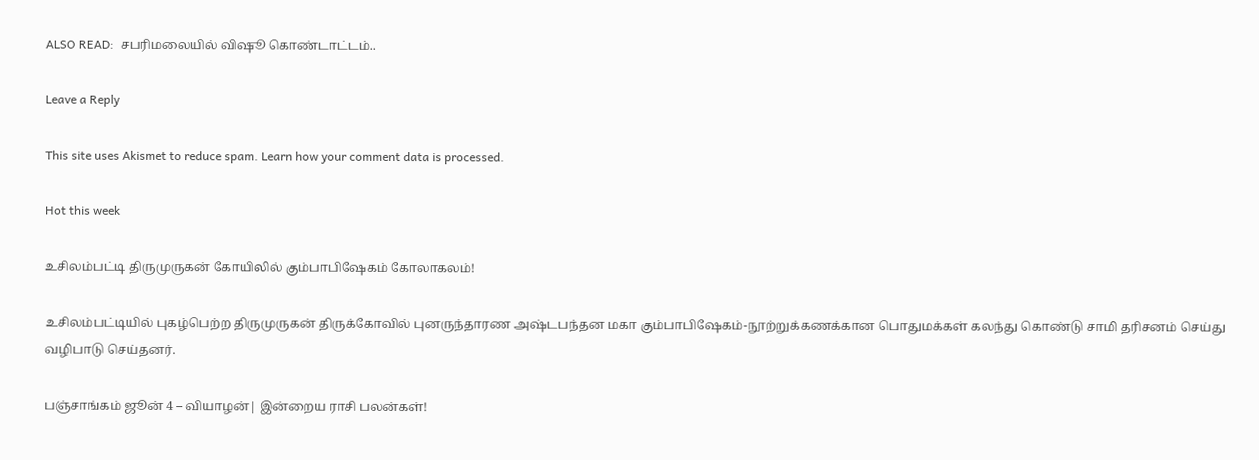ALSO READ:  சபரிமலையில் விஷூ கொண்டாட்டம்..

Leave a Reply

This site uses Akismet to reduce spam. Learn how your comment data is processed.

Hot this week

உசிலம்பட்டி திருமுருகன் கோயிலில் கும்பாபிஷேகம் கோலாகலம்!

உசிலம்பட்டியில் புகழ்பெற்ற திருமுருகன் திருக்கோவில் புனருந்தாரண அஷ்டபந்தன மகா கும்பாபிஷேகம்-நூற்றுக்கணக்கான பொதுமக்கள் கலந்து கொண்டு சாமி தரிசனம் செய்து வழிபாடு செய்தனர்.

பஞ்சாங்கம் ஜூன் 4 – வியாழன்| இன்றைய ராசி பலன்கள்!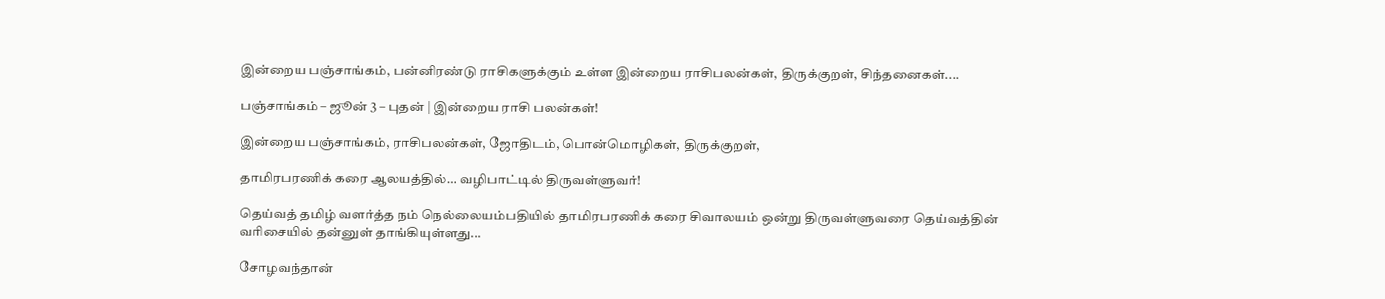இன்றைய பஞ்சாங்கம், பன்னிரண்டு ராசிகளுக்கும் உள்ள இன்றைய ராசிபலன்கள், திருக்குறள், சிந்தனைகள்....

பஞ்சாங்கம் – ஜூன் 3 – புதன் | இன்றைய ராசி பலன்கள்!

இன்றைய பஞ்சாங்கம், ராசிபலன்கள், ஜோதிடம், பொன்மொழிகள், திருக்குறள்,

தாமிரபரணிக் கரை ஆலயத்தில்… வழிபாட்டில் திருவள்ளுவர்!

தெய்வத் தமிழ் வளர்த்த நம் நெல்லையம்பதியில் தாமிரபரணிக் கரை சிவாலயம் ஒன்று திருவள்ளுவரை தெய்வத்தின் வரிசையில் தன்னுள் தாங்கியுள்ளது...

சோழவந்தான்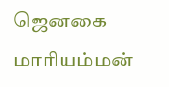ஜெனகை மாரியம்மன்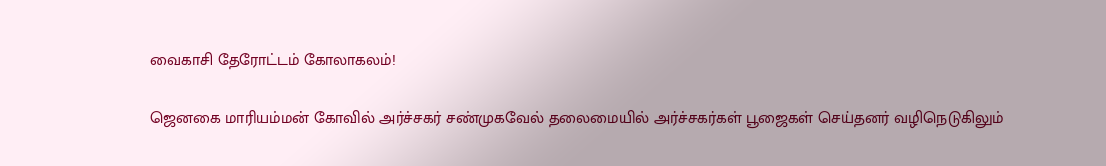வைகாசி தேரோட்டம் கோலாகலம்!

ஜெனகை மாரியம்மன் கோவில் அர்ச்சகர் சண்முகவேல் தலைமையில் அர்ச்சகர்கள் பூஜைகள் செய்தனர் வழிநெடுகிலும்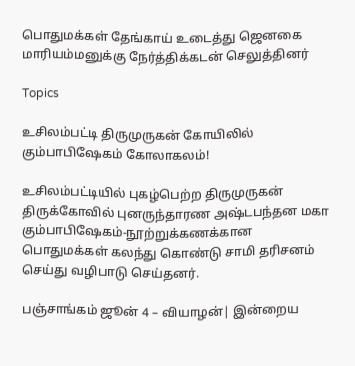பொதுமக்கள் தேங்காய் உடைத்து ஜெனகை மாரியம்மனுக்கு நேர்த்திக்கடன் செலுத்தினர்

Topics

உசிலம்பட்டி திருமுருகன் கோயிலில் கும்பாபிஷேகம் கோலாகலம்!

உசிலம்பட்டியில் புகழ்பெற்ற திருமுருகன் திருக்கோவில் புனருந்தாரண அஷ்டபந்தன மகா கும்பாபிஷேகம்-நூற்றுக்கணக்கான பொதுமக்கள் கலந்து கொண்டு சாமி தரிசனம் செய்து வழிபாடு செய்தனர்.

பஞ்சாங்கம் ஜூன் 4 – வியாழன்| இன்றைய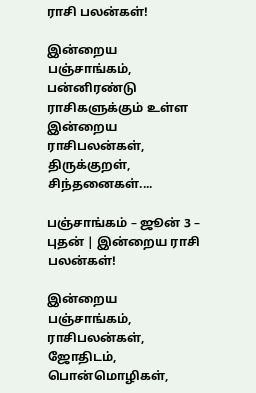ராசி பலன்கள்!

இன்றைய பஞ்சாங்கம், பன்னிரண்டு ராசிகளுக்கும் உள்ள இன்றைய ராசிபலன்கள், திருக்குறள், சிந்தனைகள்....

பஞ்சாங்கம் – ஜூன் 3 – புதன் | இன்றைய ராசி பலன்கள்!

இன்றைய பஞ்சாங்கம், ராசிபலன்கள், ஜோதிடம், பொன்மொழிகள்,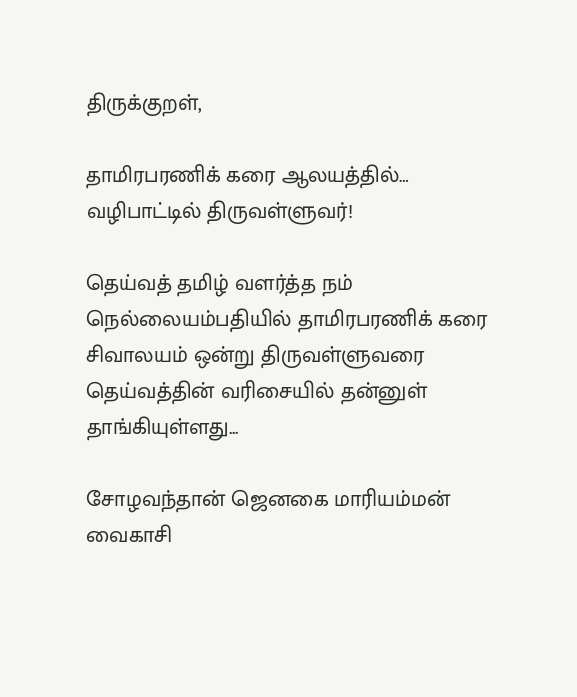திருக்குறள்,

தாமிரபரணிக் கரை ஆலயத்தில்… வழிபாட்டில் திருவள்ளுவர்!

தெய்வத் தமிழ் வளர்த்த நம் நெல்லையம்பதியில் தாமிரபரணிக் கரை சிவாலயம் ஒன்று திருவள்ளுவரை தெய்வத்தின் வரிசையில் தன்னுள் தாங்கியுள்ளது...

சோழவந்தான் ஜெனகை மாரியம்மன் வைகாசி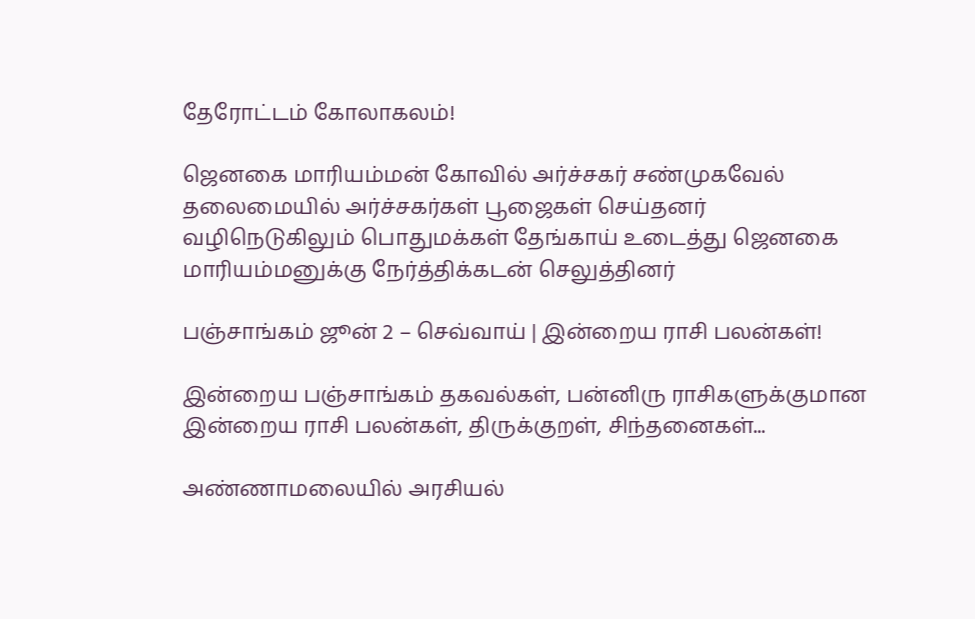தேரோட்டம் கோலாகலம்!

ஜெனகை மாரியம்மன் கோவில் அர்ச்சகர் சண்முகவேல் தலைமையில் அர்ச்சகர்கள் பூஜைகள் செய்தனர் வழிநெடுகிலும் பொதுமக்கள் தேங்காய் உடைத்து ஜெனகை மாரியம்மனுக்கு நேர்த்திக்கடன் செலுத்தினர்

பஞ்சாங்கம் ஜூன் 2 – செவ்வாய் | இன்றைய ராசி பலன்கள்!

இன்றைய பஞ்சாங்கம் தகவல்கள், பன்னிரு ராசிகளுக்குமான இன்றைய ராசி பலன்கள், திருக்குறள், சிந்தனைகள்...

அண்ணாமலையில் அரசியல்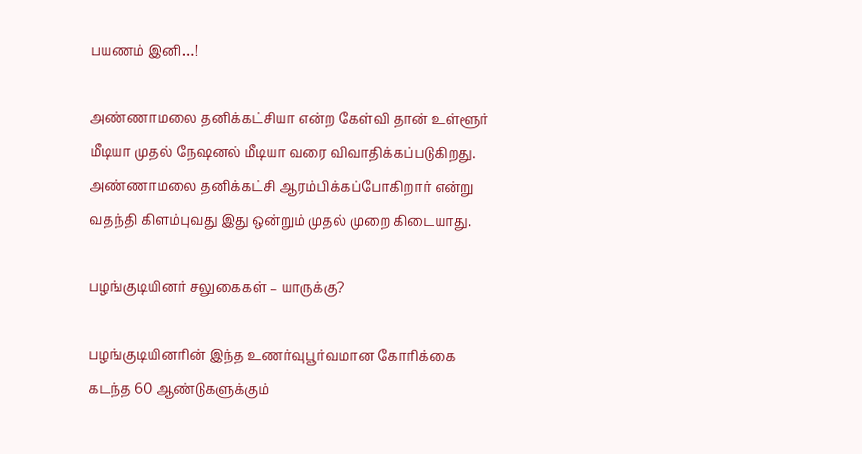பயணம் இனி…!

அண்ணாமலை தனிக்கட்சியா என்ற கேள்வி தான் உள்ளூர் மீடியா முதல் நேஷனல் மீடியா வரை விவாதிக்கப்படுகிறது. அண்ணாமலை தனிக்கட்சி ஆரம்பிக்கப்போகிறார் என்று வதந்தி கிளம்புவது இது ஒன்றும் முதல் முறை கிடையாது.

பழங்குடியினர் சலுகைகள் – யாருக்கு?

பழங்குடியினரின் இந்த உணர்வுபூர்வமான கோரிக்கை கடந்த 60 ஆண்டுகளுக்கும்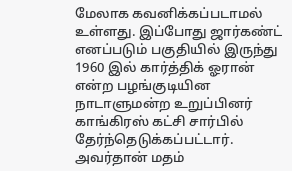மேலாக கவனிக்கப்படாமல் உள்ளது. இப்போது ஜார்கண்ட் எனப்படும் பகுதியில் இருந்து 1960 இல் கார்த்திக் ஓரான் என்ற பழங்குடியின நாடாளுமன்ற உறுப்பினர் காங்கிரஸ் கட்சி சார்பில் தேர்ந்தெடுக்கப்பட்டார். அவர்தான் மதம்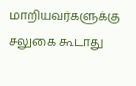மாறியவர்களுக்கு சலுகை கூடாது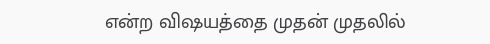என்ற விஷயத்தை முதன் முதலில்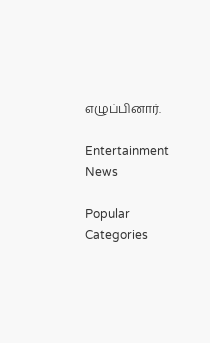எழுப்பினார்.

Entertainment News

Popular Categories